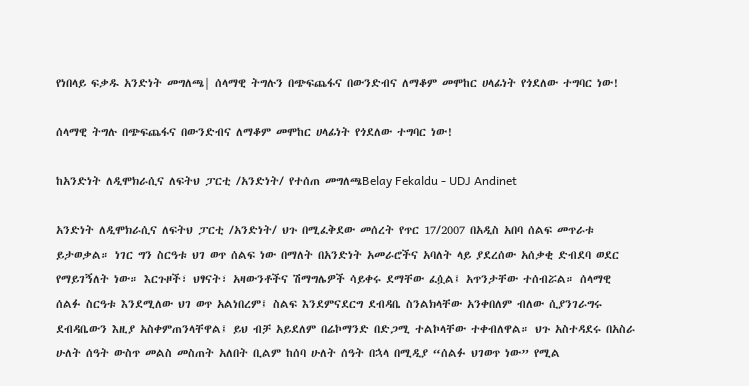የነበላይ ፍቃዱ አንድነት መግለጫ| ሰላማዊ ትግሉን በጭፍጨፋና በውንድብና ለማቆም መሞከር ሀላፊነት የጎደለው ተግባር ነው!

ሰላማዊ ትግሉ በጭፍጨፋና በውንድብና ለማቆም መሞከር ሀላፊነት የጎደለው ተግባር ነው!

ከአንድነት ለዲሞክራሲና ለፍትህ ፓርቲ /አንድነት/ የተሰጠ መግለጫBelay Fekaldu - UDJ Andinet

አንድነት ለዲሞክራሲና ለፍትህ ፓርቲ /አንድነት/ ህጉ በሚፈቅደው መሰረት የጥር 17/2007 በአዲስ አበባ ሰልፍ መጥራቱ ይታወቃል። ነገር ግን ስርዓቱ ህገ ወጥ ሰልፍ ነው በማለት በአንድነት አመራሮችና አባለት ላይ ያደረሰው አሰቃቂ ድብደባ ወደር የማይገኝለት ነው። እርጉዞች፣ ህፃናት፣ አዛውንቶችና ሽማግሌዎች ሳይቀሩ ደማቸው ፈሷል፤ አጥንታቸው ተሰብሯል። ሰላማዊ ሰልፉ ስርዓቱ እንደሚለው ህገ ወጥ አልነበረም፤ ስልፍ እንደምናደርግ ደብዳቤ ስንልክላቸው አንቀበለም ብለው ሲያንገራግሩ ደብዳቤውን እዚያ አስቀምጠንላቸዋል፤ ይህ ብቻ አይደለም በሬኮማንድ በድጋሚ ተልኮላቸው ተቀብለዋል። ህጉ አስተዳደሩ በአስራ ሁለት ሰዓት ውስጥ መልስ መስጠት አለበት ቢልም ከሰባ ሁለት ሰዓት በኋላ በሚዲያ “ሰልፉ ህገወጥ ነው” የሚል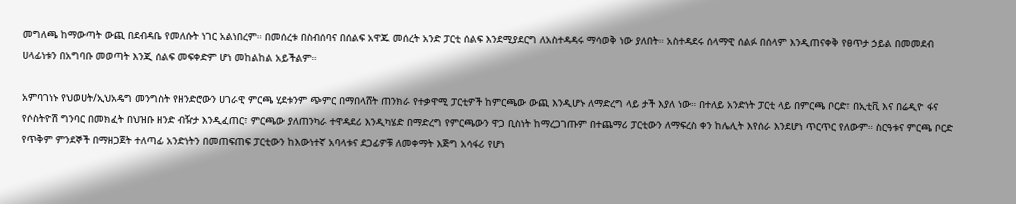መግለጫ ከማውጣት ውጪ በደብዳቤ የመለሱት ነገር አልነበረም። በመሰረቱ በስብሰባና በሰልፍ አዋጁ መሰረት አንድ ፓርቲ ሰልፍ እንደሚያደርግ ለአስተዳዳሩ ማሳወቅ ነው ያለበት። አስተዳደሩ ሰላማዊ ሰልፉ በሰላም እንዲጠናቀቅ የፀጥታ ኃይል በመመደብ ሀላፊነቱን በአግባቡ መወጣት እንጂ ሰልፍ መፍቀድም ሆነ መከልከል አይችልም።

አምባገነኑ የህወሀት/ኢህአዴግ መንግስት የዘንድሮውን ሀገራዊ ምርጫ ሂደቱንም ጭምር በማበላሸት ጠንክራ የተቃዋሚ ፓርቲዎች ከምርጫው ውጪ እንዲሆኑ ለማድረግ ላይ ታች እያለ ነው። በተለይ አንድነት ፓርቲ ላይ በምርጫ ቦርድ፣ በኢቲቪ እና በሬዲዮ ፋና የሶስትዮሽ ግንባር በመክፈት በህዝቡ ዘንድ ብዥታ እንዲፈጠር፣ ምርጫው ያለጠንካራ ተዋዳደሪ እንዲካሄድ በማድረግ የምርጫውን ዋጋ ቢስነት ከማረጋገጡም በተጨማሪ ፓርቲውን ለማፍረስ ቀን ከሌሊት እየሰራ እንደሆነ ጥርጥር የለውም። ስርዓቱና ምርጫ ቦርድ የጥቅም ምንደኞች በማዘጋጀት ተለጣፊ አንድነትን በመጠፍጠፍ ፓርቲውን ከእውነተኛ አባላቱና ደጋፊዎቹ ለመቀማት እጅግ አሳፋሪ የሆነ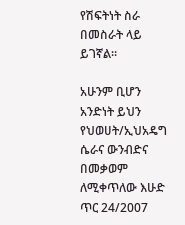የሽፍትነት ስራ በመስራት ላይ ይገኛል።

አሁንም ቢሆን አንድነት ይህን የህወሀት/ኢህአዴግ ሴራና ውንብድና በመቃወም ለሚቀጥለው እሁድ ጥር 24/2007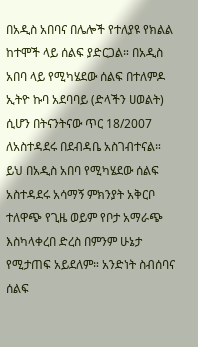በአዲስ አበባና በሌሎች የተለያዩ የክልል ከተሞች ላይ ሰልፍ ያድርጋል። በአዲስ አበባ ላይ የሚካሄደው ሰልፍ በተለምዶ ኢትዮ ኩባ አደባባይ (ድላችን ሀወልት) ሲሆን በትናንትናው ጥር 18/2007 ለአስተዳደሩ በደብዳቤ አስገብተናል። ይህ በአዲስ አበባ የሚካሄደው ሰልፍ አስተዳደሩ አሳማኝ ምክንያት አቅርቦ ተለዋጭ የጊዜ ወይም የቦታ አማራጭ እስካላቀረበ ድረስ በምንም ሁኔታ የሚታጠፍ አይደለም። አንድነት ስብሰባና ሰልፍ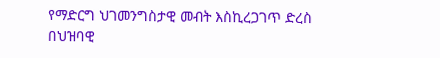የማድርግ ህገመንግስታዊ መብት እስኪረጋገጥ ድረስ በህዝባዊ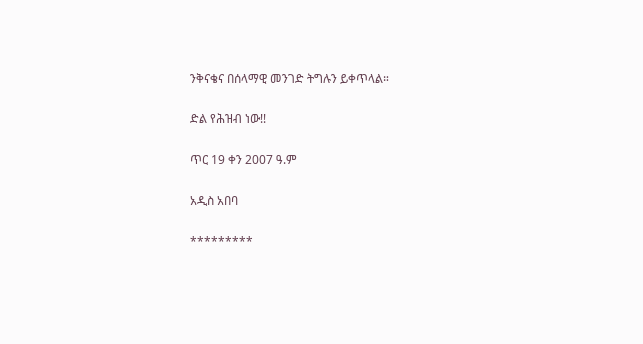ንቅናቄና በሰላማዊ መንገድ ትግሉን ይቀጥላል።

ድል የሕዝብ ነው!!

ጥር 19 ቀን 2007 ዓ.ም

አዲስ አበባ

*********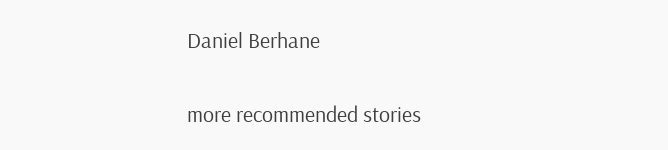Daniel Berhane

more recommended stories